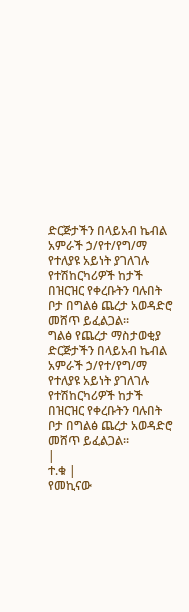ድርጅታችን በላይአብ ኬብል አምራች ኃ/የተ/የግ/ማ የተለያዩ አይነት ያገለገሉ የተሽከርካሪዎች ከታች በዝርዝር የቀረቡትን ባሉበት ቦታ በግልፅ ጨረታ አወዳድሮ መሸጥ ይፈልጋል፡፡
ግልፅ የጨረታ ማስታወቂያ
ድርጅታችን በላይአብ ኬብል አምራች ኃ/የተ/የግ/ማ የተለያዩ አይነት ያገለገሉ የተሽከርካሪዎች ከታች በዝርዝር የቀረቡትን ባሉበት ቦታ በግልፅ ጨረታ አወዳድሮ መሸጥ ይፈልጋል፡፡
|
ተ.ቁ |
የመኪናው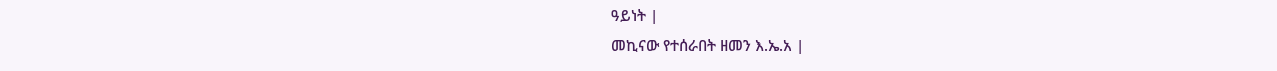ዓይነት |
መኪናው የተሰራበት ዘመን እ.ኤ.አ |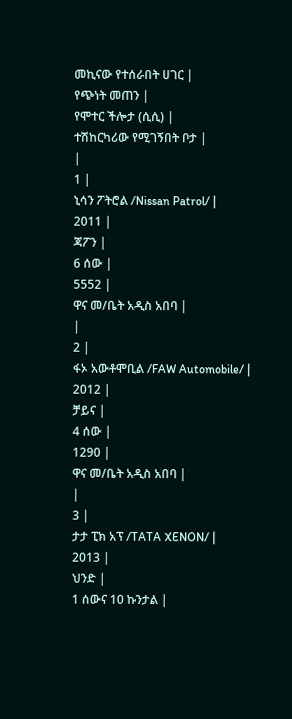መኪናው የተሰራበት ሀገር |
የጭነት መጠን |
የሞተር ችሎታ (ሲሲ) |
ተሽከርካሪው የሚገኝበት ቦታ |
|
1 |
ኒሳን ፖትሮል /Nissan Patrol/ |
2011 |
ጃፖን |
6 ሰው |
5552 |
ዋና መ/ቤት አዲስ አበባ |
|
2 |
ፋኦ አውቶሞቢል /FAW Automobile/ |
2012 |
ቻይና |
4 ሰው |
1290 |
ዋና መ/ቤት አዲስ አበባ |
|
3 |
ታታ ፒክ አፕ /TATA XENON/ |
2013 |
ህንድ |
1 ሰውና 10 ኩንታል |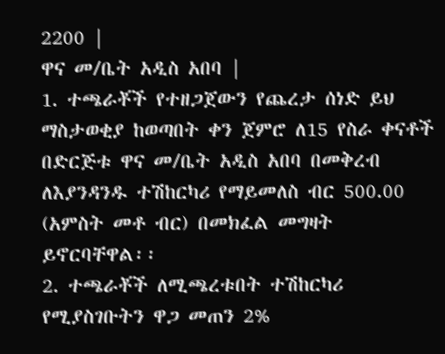2200 |
ዋና መ/ቤት አዲስ አበባ |
1. ተጫራቾች የተዘጋጀውን የጨረታ ሰነድ ይህ ማስታወቂያ ከወጣበት ቀን ጀምሮ ለ15 የስራ ቀናቶች በድርጅቱ ዋና መ/ቤት አዲስ አበባ በመቅረብ ለእያንዳንዱ ተሽከርካሪ የማይመለስ ብር 500.00 (አምስት መቶ ብር) በመክፈል መግዛት ይኖርባቸዋል፡፡
2. ተጫራቾች ለሚጫረቱበት ተሽከርካሪ የሚያስገቡትን ዋጋ መጠን 2%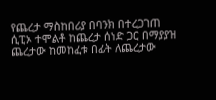የጨረታ ማስከበሪያ በባንክ በተረጋገጠ ሲፒኦ ተሞልቶ ከጨረታ ሰነድ ጋር በማያያዝ ጨረታው ከመከፈቱ በፊት ለጨረታው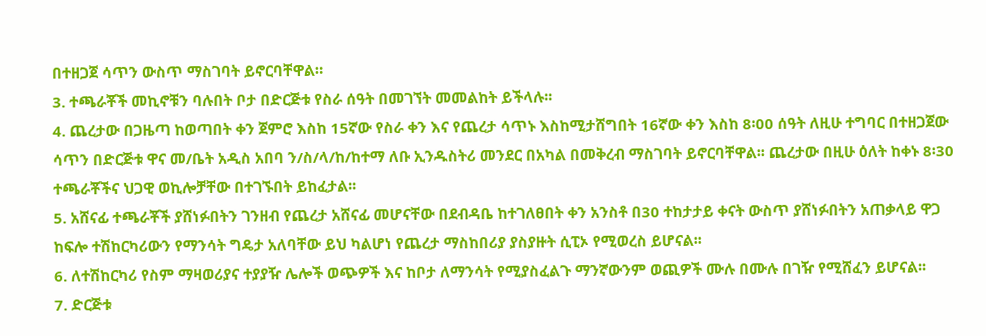በተዘጋጀ ሳጥን ውስጥ ማስገባት ይኖርባቸዋል።
3. ተጫራቾች መኪኖቹን ባሉበት ቦታ በድርጅቱ የስራ ሰዓት በመገኘት መመልከት ይችላሉ፡፡
4. ጨረታው በጋዜጣ ከወጣበት ቀን ጀምሮ እስከ 15ኛው የስራ ቀን እና የጨረታ ሳጥኑ እስከሚታሸግበት 16ኛው ቀን እስከ 8፡00 ሰዓት ለዚሁ ተግባር በተዘጋጀው ሳጥን በድርጅቱ ዋና መ/ቤት አዲስ አበባ ን/ስ/ላ/ከ/ከተማ ለቡ ኢንዱስትሪ መንደር በአካል በመቅረብ ማስገባት ይኖርባቸዋል፡፡ ጨረታው በዚሁ ዕለት ከቀኑ 8፡30 ተጫራቾችና ህጋዊ ወኪሎቻቸው በተገኙበት ይከፈታል፡፡
5. አሸናፊ ተጫራቾች ያሸነፉበትን ገንዘብ የጨረታ አሸናፊ መሆናቸው በደብዳቤ ከተገለፀበት ቀን አንስቶ በ30 ተከታታይ ቀናት ውስጥ ያሸነፉበትን አጠቃላይ ዋጋ ከፍሎ ተሽከርካሪውን የማንሳት ግዴታ አለባቸው ይህ ካልሆነ የጨረታ ማስከበሪያ ያስያዙት ሲፒኦ የሚወረስ ይሆናል፡፡
6. ለተሽከርካሪ የስም ማዛወሪያና ተያያዥ ሌሎች ወጭዎች እና ከቦታ ለማንሳት የሚያስፈልጉ ማንኛውንም ወጪዎች ሙሉ በሙሉ በገዥ የሚሸፈን ይሆናል፡፡
7. ድርጅቱ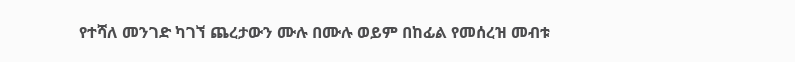የተሻለ መንገድ ካገኘ ጨረታውን ሙሉ በሙሉ ወይም በከፊል የመሰረዝ መብቱ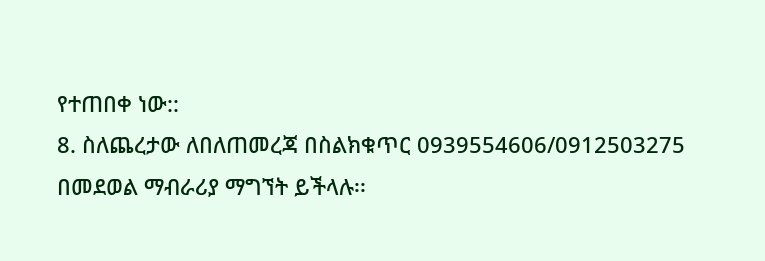የተጠበቀ ነው::
8. ስለጨረታው ለበለጠመረጃ በስልክቁጥር 0939554606/0912503275 በመደወል ማብራሪያ ማግኘት ይችላሉ፡፡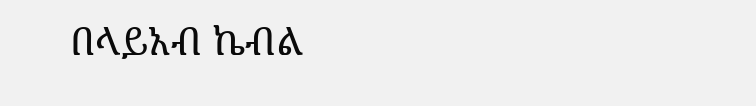በላይአብ ኬብል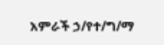አምራች ኃ/የተ/ግ/ማ